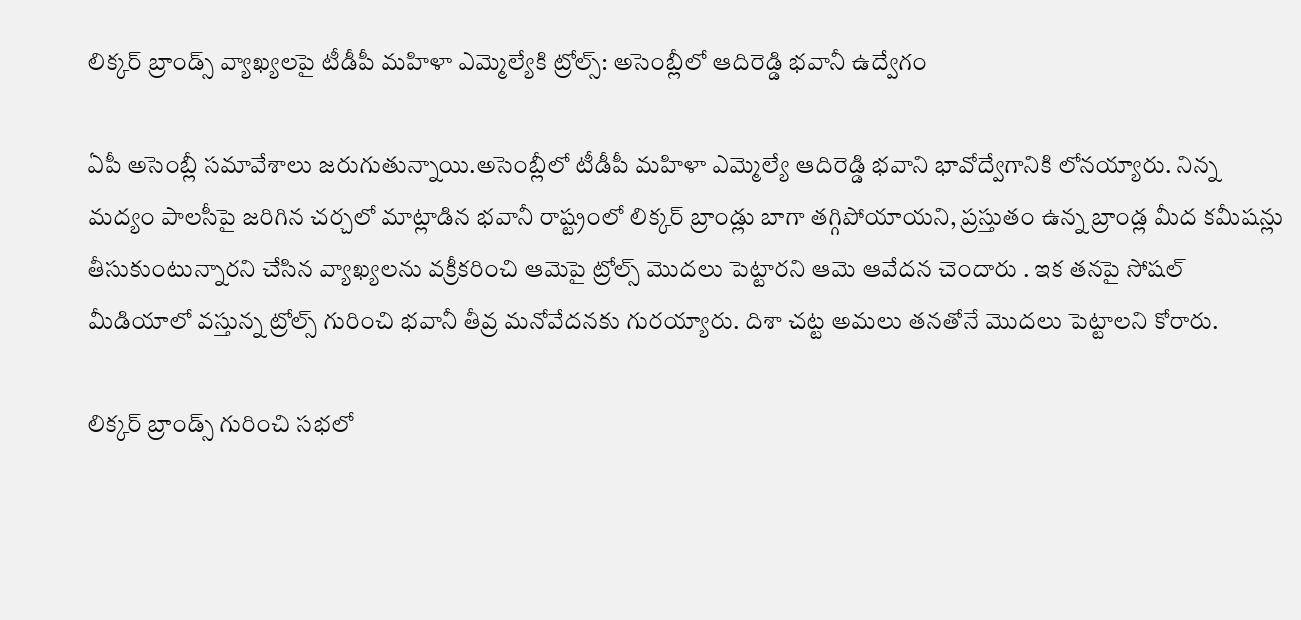లిక్కర్ బ్రాండ్స్ వ్యాఖ్యలపై టీడీపీ మహిళా ఎమ్మెల్యేకి ట్రోల్స్: అసెంబ్లీలో ఆదిరెడ్డి భవానీ ఉద్వేగం

ఏపీ అసెంబ్లీ సమావేశాలు జరుగుతున్నాయి.అసెంబ్లీలో టీడీపీ మహిళా ఎమ్మెల్యే ఆదిరెడ్డి భవాని భావోద్వేగానికి లోనయ్యారు. నిన్న మద్యం పాలసీపై జరిగిన చర్చలో మాట్లాడిన భవానీ రాష్ట్రంలో లిక్కర్ బ్రాండ్లు బాగా తగ్గిపోయాయని, ప్రస్తుతం ఉన్న బ్రాండ్ల మీద కమీషన్లు తీసుకుంటున్నారని చేసిన వ్యాఖ్యలను వక్రీకరించి ఆమెపై ట్రోల్స్ మొదలు పెట్టారని ఆమె ఆవేదన చెందారు . ఇక తనపై సోషల్ మీడియాలో వస్తున్న ట్రోల్స్ గురించి భవానీ తీవ్ర మనోవేదనకు గురయ్యారు. దిశా చట్ట అమలు తనతోనే మొదలు పెట్టాలని కోరారు.

లిక్కర్ బ్రాండ్స్ గురించి సభలో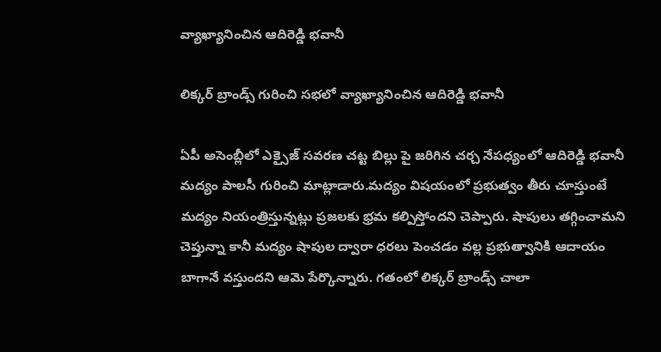వ్యాఖ్యానించిన ఆదిరెడ్డి భవానీ

లిక్కర్ బ్రాండ్స్ గురించి సభలో వ్యాఖ్యానించిన ఆదిరెడ్డి భవానీ

ఏపీ అసెంబ్లీలో ఎక్సైజ్ సవరణ చట్ట బిల్లు పై జరిగిన చర్చ నేపధ్యంలో ఆదిరెడ్డి భవానీ మద్యం పాలసీ గురించి మాట్లాడారు.మద్యం విషయంలో ప్రభుత్వం తీరు చూస్తుంటే మద్యం నియంత్రిస్తున్నట్లు ప్రజలకు భ్రమ కల్పిస్తోందని చెప్పారు. షాపులు తగ్గించామని చెప్తున్నా కానీ మద్యం షాపుల ద్వారా ధరలు పెంచడం వల్ల ప్రభుత్వానికి ఆదాయం బాగానే వస్తుందని ఆమె పేర్కొన్నారు. గతంలో లిక్కర్ బ్రాండ్స్‌ చాలా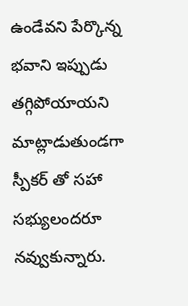ఉండేవని పేర్కొన్న భవాని ఇప్పుడు తగ్గిపోయాయని మాట్లాడుతుండగా స్పీకర్‌ తో సహా సభ్యులందరూ నవ్వుకున్నారు.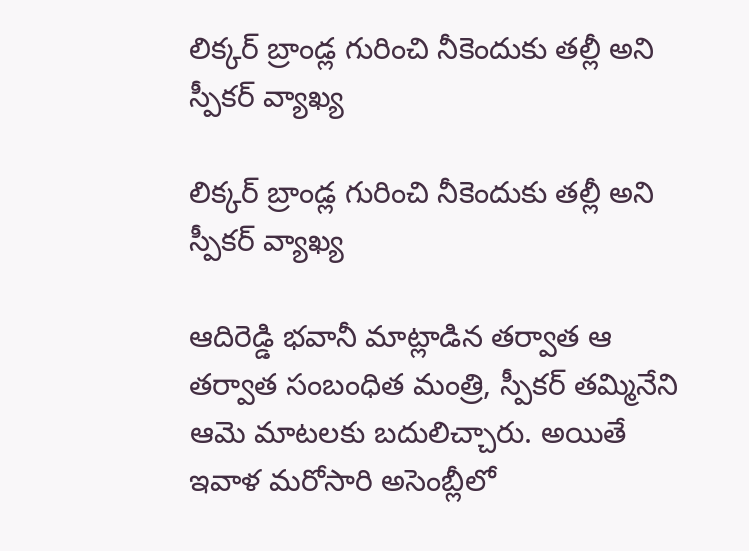లిక్కర్ బ్రాండ్ల గురించి నీకెందుకు తల్లీ అని స్పీకర్ వ్యాఖ్య

లిక్కర్ బ్రాండ్ల గురించి నీకెందుకు తల్లీ అని స్పీకర్ వ్యాఖ్య

ఆదిరెడ్డి భవానీ మాట్లాడిన తర్వాత ఆ తర్వాత సంబంధిత మంత్రి, స్పీకర్ తమ్మినేని ఆమె మాటలకు బదులిచ్చారు. అయితే ఇవాళ మరోసారి అసెంబ్లీలో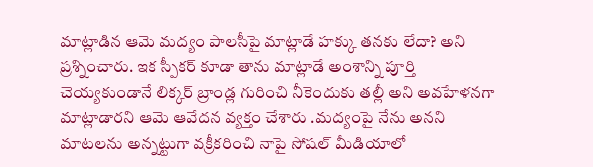మాట్లాడిన ఆమె మద్యం పాలసీపై మాట్లాడే హక్కు తనకు లేదా? అని ప్రశ్నించారు. ఇక స్పీకర్ కూడా తాను మాట్లాడే అంశాన్ని పూర్తి చెయ్యకుండానే లిక్కర్ బ్రాండ్ల గురించి నీకెందుకు తల్లీ అని అవహేళనగా మాట్లాడారని ఆమె ఆవేదన వ్యక్తం చేశారు .మద్యంపై నేను అనని మాటలను అన్నట్టుగా వక్రీకరించి నాపై సోషల్‌ మీడియాలో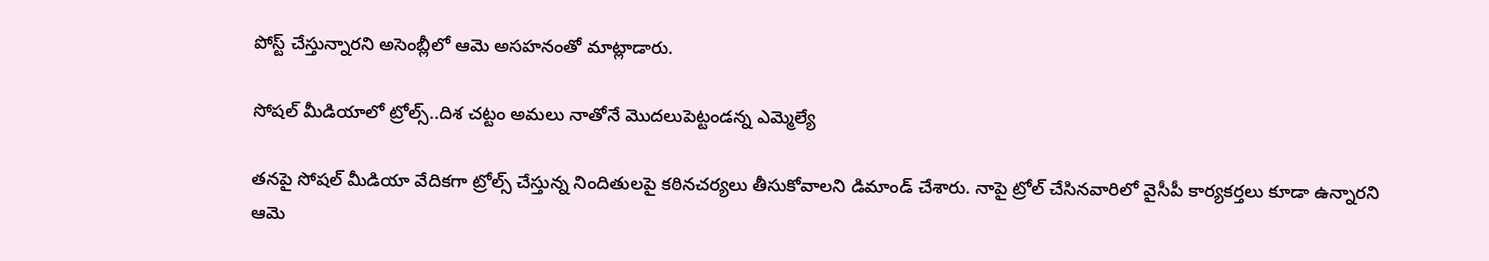పోస్ట్‌ చేస్తున్నారని అసెంబ్లీలో ఆమె అసహనంతో మాట్లాడారు.

సోషల్ మీడియాలో ట్రోల్స్..దిశ చట్టం అమలు నాతోనే మొదలుపెట్టండన్న ఎమ్మెల్యే

తనపై సోషల్ మీడియా వేదికగా ట్రోల్స్ చేస్తున్న నిందితులపై కఠినచర్యలు తీసుకోవాలని డిమాండ్ చేశారు. నాపై ట్రోల్‌ చేసినవారిలో వైసీపీ కార్యకర్తలు కూడా ఉన్నారని ఆమె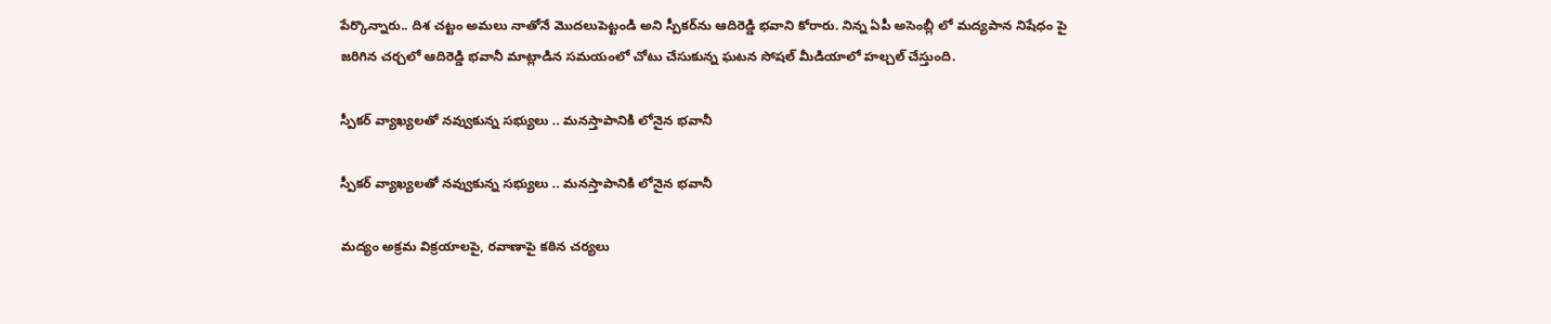పేర్కొన్నారు.. దిశ చట్టం అమలు నాతోనే మొదలుపెట్టండి అని స్పీకర్‌ను ఆదిరెడ్డి భవాని కోరారు. నిన్న ఏపీ అసెంబ్లీ లో మద్యపాన నిషేధం పై జరిగిన చర్చలో ఆదిరెడ్డి భవానీ మాట్లాడిన సమయంలో చోటు చేసుకున్న ఘటన సోషల్ మీడియాలో హల్చల్ చేస్తుంది.

స్పీకర్ వ్యాఖ్యలతో నవ్వుకున్న సభ్యులు .. మనస్తాపానికి లోనైన భవానీ

స్పీకర్ వ్యాఖ్యలతో నవ్వుకున్న సభ్యులు .. మనస్తాపానికి లోనైన భవానీ

మద్యం అక్రమ విక్రయాలపై, రవాణాపై కఠిన చర్యలు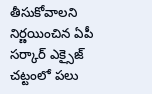తీసుకోవాలని నిర్ణయించిన ఏపీ సర్కార్ ఎక్సైజ్ చట్టంలో పలు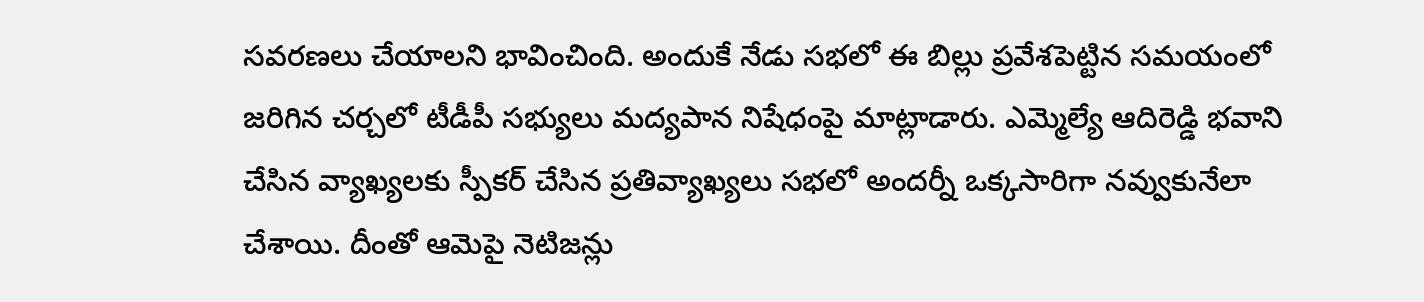సవరణలు చేయాలని భావించింది. అందుకే నేడు సభలో ఈ బిల్లు ప్రవేశపెట్టిన సమయంలో జరిగిన చర్చలో టీడీపీ సభ్యులు మద్యపాన నిషేధంపై మాట్లాడారు. ఎమ్మెల్యే ఆదిరెడ్డి భవాని చేసిన వ్యాఖ్యలకు స్పీకర్ చేసిన ప్రతివ్యాఖ్యలు సభలో అందర్నీ ఒక్కసారిగా నవ్వుకునేలా చేశాయి. దీంతో ఆమెపై నెటిజన్లు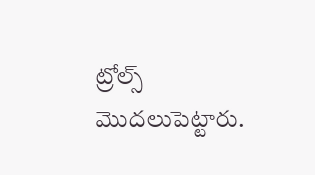ట్రోల్స్ మొదలుపెట్టారు.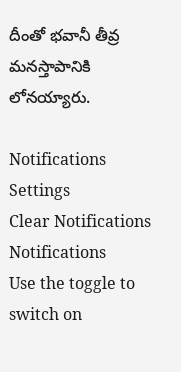దీంతో భవానీ తీవ్ర మనస్తాపానికి లోనయ్యారు.

Notifications
Settings
Clear Notifications
Notifications
Use the toggle to switch on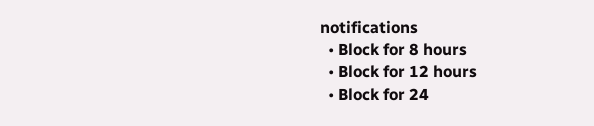notifications
  • Block for 8 hours
  • Block for 12 hours
  • Block for 24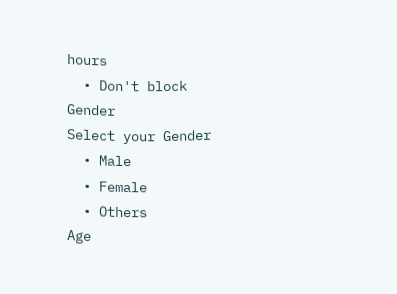hours
  • Don't block
Gender
Select your Gender
  • Male
  • Female
  • Others
Age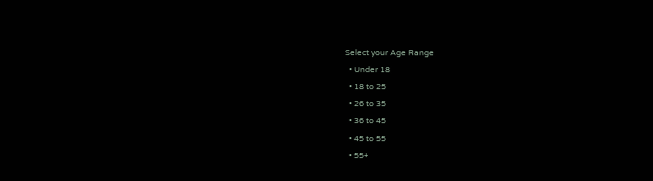Select your Age Range
  • Under 18
  • 18 to 25
  • 26 to 35
  • 36 to 45
  • 45 to 55
  • 55+